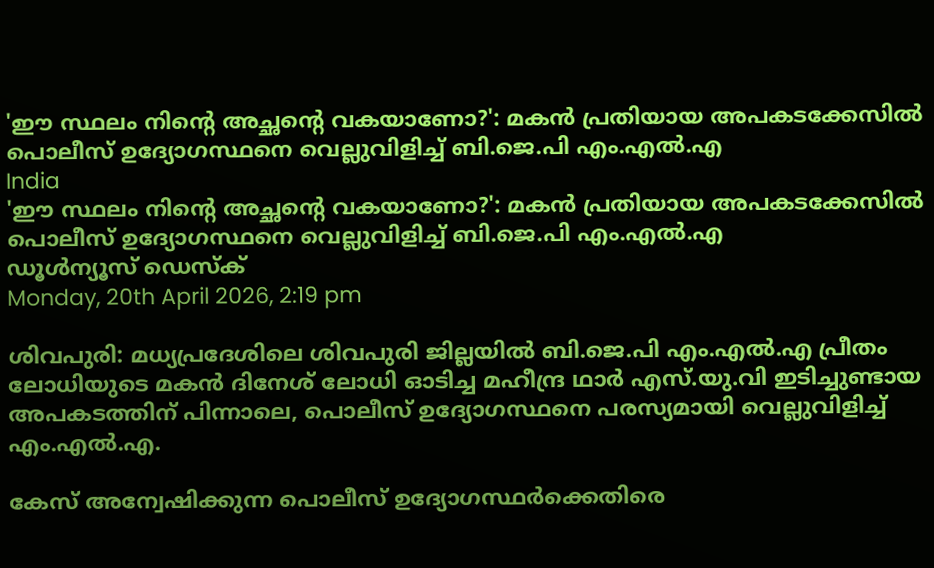'ഈ സ്ഥലം നിന്റെ അച്ഛന്റെ വകയാണോ?': മകന്‍ പ്രതിയായ അപകടക്കേസില്‍ പൊലീസ് ഉദ്യോഗസ്ഥനെ വെല്ലുവിളിച്ച് ബി.ജെ.പി എം.എല്‍.എ
India
'ഈ സ്ഥലം നിന്റെ അച്ഛന്റെ വകയാണോ?': മകന്‍ പ്രതിയായ അപകടക്കേസില്‍ പൊലീസ് ഉദ്യോഗസ്ഥനെ വെല്ലുവിളിച്ച് ബി.ജെ.പി എം.എല്‍.എ
ഡൂള്‍ന്യൂസ് ഡെസ്‌ക്
Monday, 20th April 2026, 2:19 pm

ശിവപുരി: മധ്യപ്രദേശിലെ ശിവപുരി ജില്ലയില്‍ ബി.ജെ.പി എം.എല്‍.എ പ്രീതം ലോധിയുടെ മകന്‍ ദിനേശ് ലോധി ഓടിച്ച മഹീന്ദ്ര ഥാര്‍ എസ്.യു.വി ഇടിച്ചുണ്ടായ അപകടത്തിന് പിന്നാലെ, പൊലീസ് ഉദ്യോഗസ്ഥനെ പരസ്യമായി വെല്ലുവിളിച്ച് എം.എല്‍.എ.

കേസ് അന്വേഷിക്കുന്ന പൊലീസ് ഉദ്യോഗസ്ഥര്‍ക്കെതിരെ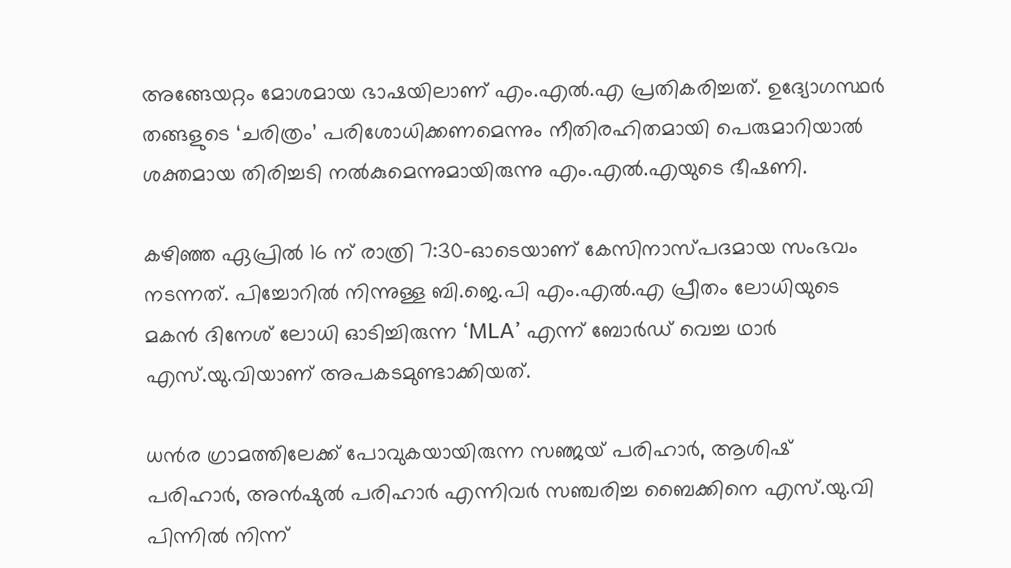അങ്ങേയറ്റം മോശമായ ഭാഷയിലാണ് എം.എല്‍.എ പ്രതികരിച്ചത്. ഉദ്യോഗസ്ഥര്‍ തങ്ങളുടെ ‘ചരിത്രം’ പരിശോധിക്കണമെന്നും നീതിരഹിതമായി പെരുമാറിയാല്‍ ശക്തമായ തിരിച്ചടി നല്‍കുമെന്നുമായിരുന്നു എം.എല്‍.എയുടെ ഭീഷണി.

കഴിഞ്ഞ ഏപ്രില്‍ 16 ന് രാത്രി 7:30-ഓടെയാണ് കേസിനാസ്പദമായ സംഭവം നടന്നത്. പിച്ചോറില്‍ നിന്നുള്ള ബി.ജെ.പി എം.എല്‍.എ പ്രീതം ലോധിയുടെ മകന്‍ ദിനേശ് ലോധി ഓടിച്ചിരുന്ന ‘MLA’ എന്ന് ബോര്‍ഡ് വെച്ച ഥാര്‍ എസ്.യു.വിയാണ് അപകടമുണ്ടാക്കിയത്.

ധന്‍ര ഗ്രാമത്തിലേക്ക് പോവുകയായിരുന്ന സഞ്ജയ് പരിഹാര്‍, ആശിഷ് പരിഹാര്‍, അന്‍ഷുല്‍ പരിഹാര്‍ എന്നിവര്‍ സഞ്ചരിച്ച ബൈക്കിനെ എസ്.യു.വി പിന്നില്‍ നിന്ന്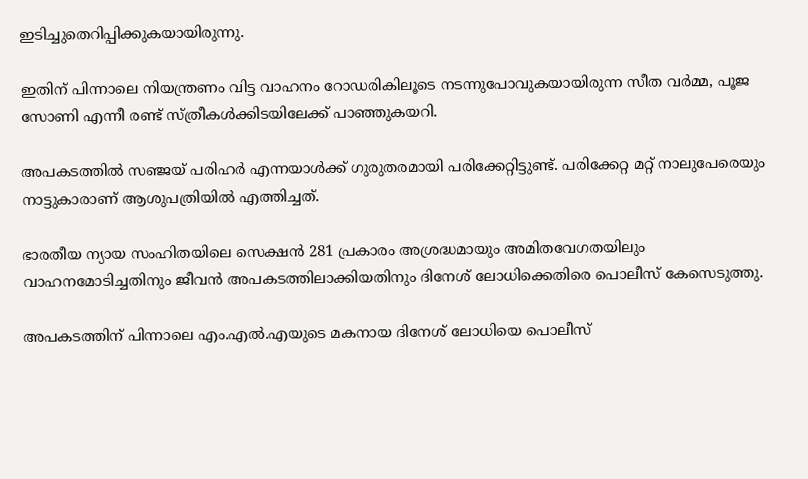ഇടിച്ചുതെറിപ്പിക്കുകയായിരുന്നു.

ഇതിന് പിന്നാലെ നിയന്ത്രണം വിട്ട വാഹനം റോഡരികിലൂടെ നടന്നുപോവുകയായിരുന്ന സീത വര്‍മ്മ, പൂജ സോണി എന്നീ രണ്ട് സ്ത്രീകള്‍ക്കിടയിലേക്ക് പാഞ്ഞുകയറി.

അപകടത്തില്‍ സഞ്ജയ് പരിഹര്‍ എന്നയാള്‍ക്ക് ഗുരുതരമായി പരിക്കേറ്റിട്ടുണ്ട്. പരിക്കേറ്റ മറ്റ് നാലുപേരെയും നാട്ടുകാരാണ് ആശുപത്രിയില്‍ എത്തിച്ചത്.

ഭാരതീയ ന്യായ സംഹിതയിലെ സെക്ഷന്‍ 281 പ്രകാരം അശ്രദ്ധമായും അമിതവേഗതയിലും വാഹനമോടിച്ചതിനും ജീവന്‍ അപകടത്തിലാക്കിയതിനും ദിനേശ് ലോധിക്കെതിരെ പൊലീസ് കേസെടുത്തു.

അപകടത്തിന് പിന്നാലെ എം.എല്‍.എയുടെ മകനായ ദിനേശ് ലോധിയെ പൊലീസ്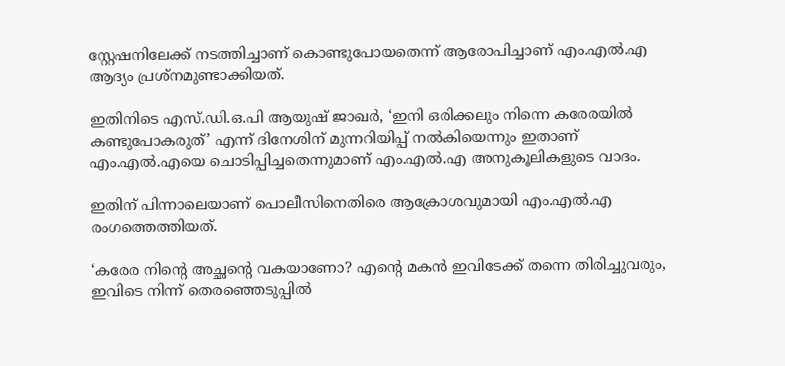സ്റ്റേഷനിലേക്ക് നടത്തിച്ചാണ് കൊണ്ടുപോയതെന്ന് ആരോപിച്ചാണ് എം.എല്‍.എ ആദ്യം പ്രശ്‌നമുണ്ടാക്കിയത്.

ഇതിനിടെ എസ്.ഡി.ഒ.പി ആയുഷ് ജാഖര്‍, ‘ഇനി ഒരിക്കലും നിന്നെ കരേരയില്‍ കണ്ടുപോകരുത്’ എന്ന് ദിനേശിന് മുന്നറിയിപ്പ് നല്‍കിയെന്നും ഇതാണ് എം.എല്‍.എയെ ചൊടിപ്പിച്ചതെന്നുമാണ് എം.എല്‍.എ അനുകൂലികളുടെ വാദം.

ഇതിന് പിന്നാലെയാണ് പൊലീസിനെതിരെ ആക്രോശവുമായി എം.എല്‍.എ രംഗത്തെത്തിയത്.

‘കരേര നിന്റെ അച്ഛന്റെ വകയാണോ? എന്റെ മകന്‍ ഇവിടേക്ക് തന്നെ തിരിച്ചുവരും, ഇവിടെ നിന്ന് തെരഞ്ഞെടുപ്പില്‍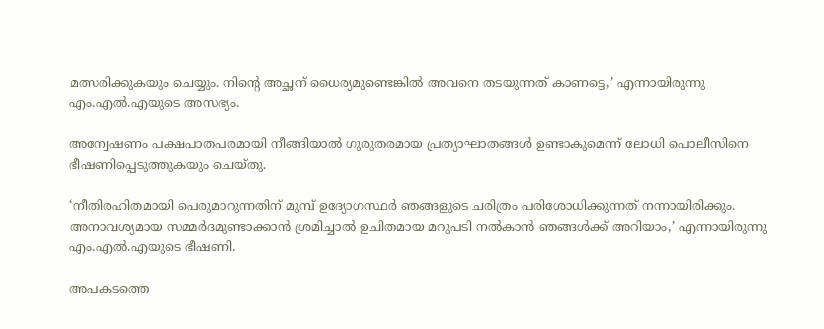മത്സരിക്കുകയും ചെയ്യും. നിന്റെ അച്ഛന് ധൈര്യമുണ്ടെങ്കില്‍ അവനെ തടയുന്നത് കാണട്ടെ,’ എന്നായിരുന്നു എം.എല്‍.എയുടെ അസഭ്യം.

അന്വേഷണം പക്ഷപാതപരമായി നീങ്ങിയാല്‍ ഗുരുതരമായ പ്രത്യാഘാതങ്ങള്‍ ഉണ്ടാകുമെന്ന് ലോധി പൊലീസിനെ ഭീഷണിപ്പെടുത്തുകയും ചെയ്തു.

‘നീതിരഹിതമായി പെരുമാറുന്നതിന് മുമ്പ് ഉദ്യോഗസ്ഥര്‍ ഞങ്ങളുടെ ചരിത്രം പരിശോധിക്കുന്നത് നന്നായിരിക്കും. അനാവശ്യമായ സമ്മര്‍ദമുണ്ടാക്കാന്‍ ശ്രമിച്ചാല്‍ ഉചിതമായ മറുപടി നല്‍കാന്‍ ഞങ്ങള്‍ക്ക് അറിയാം,’ എന്നായിരുന്നു എം.എല്‍.എയുടെ ഭീഷണി.

അപകടത്തെ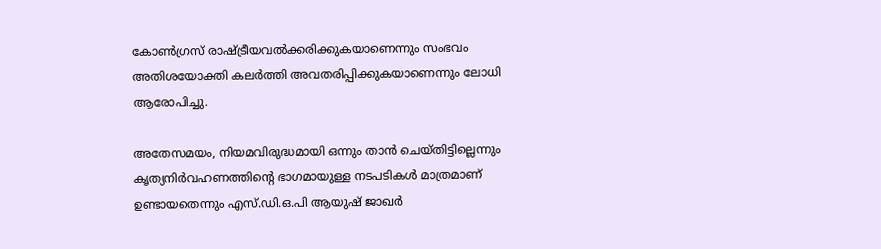കോണ്‍ഗ്രസ് രാഷ്ട്രീയവല്‍ക്കരിക്കുകയാണെന്നും സംഭവം അതിശയോക്തി കലര്‍ത്തി അവതരിപ്പിക്കുകയാണെന്നും ലോധി ആരോപിച്ചു.

അതേസമയം, നിയമവിരുദ്ധമായി ഒന്നും താന്‍ ചെയ്തിട്ടില്ലെന്നും കൃത്യനിര്‍വഹണത്തിന്റെ ഭാഗമായുള്ള നടപടികള്‍ മാത്രമാണ് ഉണ്ടായതെന്നും എസ്.ഡി.ഒ.പി ആയുഷ് ജാഖര്‍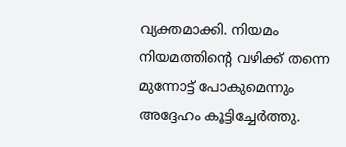വ്യക്തമാക്കി. നിയമം നിയമത്തിന്റെ വഴിക്ക് തന്നെ മുന്നോട്ട് പോകുമെന്നും അദ്ദേഹം കൂട്ടിച്ചേര്‍ത്തു.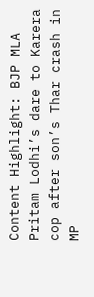Content Highlight: BJP MLA Pritam Lodhi’s dare to Karera cop after son’s Thar crash in MP